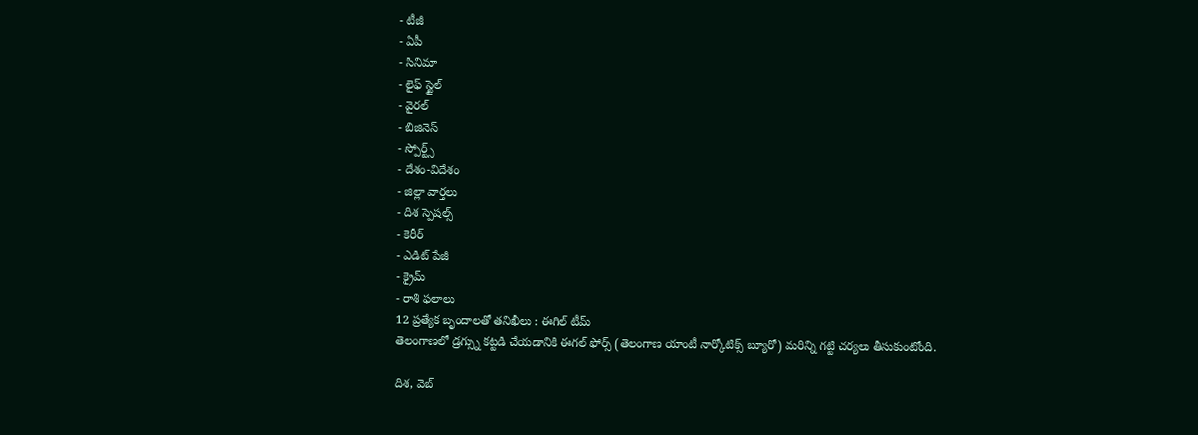- టీజీ
- ఏపీ
- సినిమా
- లైఫ్ స్టైల్
- వైరల్
- బిజినెస్
- స్పోర్ట్స్
- దేశం-విదేశం
- జిల్లా వార్తలు
- దిశ స్పెషల్స్
- కెరీర్
- ఎడిట్ పేజీ
- క్రైమ్
- రాశి ఫలాలు
12 ప్రత్యేక బృందాలతో తనిఖీలు : ఈగిల్ టీమ్
తెలంగాణలో డ్రగ్స్ను కట్టడి చేయడానికి ఈగల్ ఫోర్స్ (తెలంగాణ యాంటీ నార్కోటిక్స్ బ్యూరో) మరిన్ని గట్టి చర్యలు తీసుకుంటోంది.

దిశ, వెబ్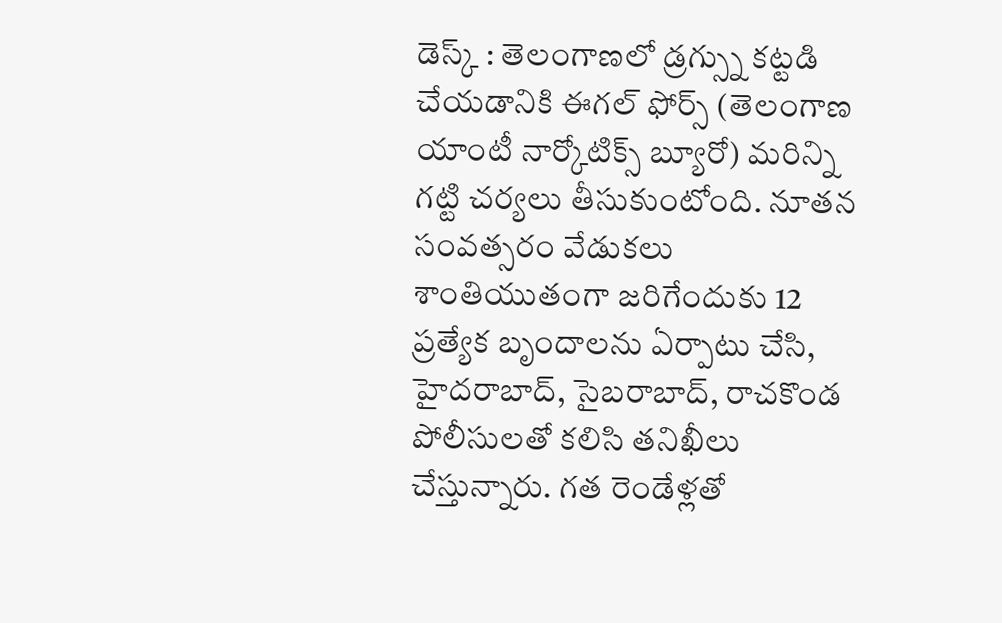డెస్క్ : తెలంగాణలో డ్రగ్స్ను కట్టడి చేయడానికి ఈగల్ ఫోర్స్ (తెలంగాణ యాంటీ నార్కోటిక్స్ బ్యూరో) మరిన్ని గట్టి చర్యలు తీసుకుంటోంది. నూతన సంవత్సరం వేడుకలు శాంతియుతంగా జరిగేందుకు 12 ప్రత్యేక బృందాలను ఏర్పాటు చేసి, హైదరాబాద్, సైబరాబాద్, రాచకొండ పోలీసులతో కలిసి తనిఖీలు చేస్తున్నారు. గత రెండేళ్లతో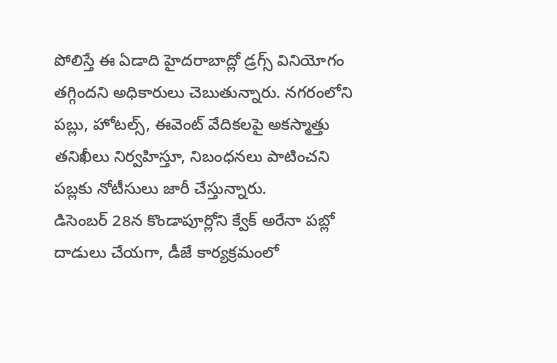పోలిస్తే ఈ ఏడాది హైదరాబాద్లో డ్రగ్స్ వినియోగం తగ్గిందని అధికారులు చెబుతున్నారు. నగరంలోని పబ్లు, హోటల్స్, ఈవెంట్ వేదికలపై అకస్మాత్తు తనిఖీలు నిర్వహిస్తూ, నిబంధనలు పాటించని పబ్లకు నోటీసులు జారీ చేస్తున్నారు.
డిసెంబర్ 28న కొండాపూర్లోని క్వేక్ అరేనా పబ్లో దాడులు చేయగా, డీజే కార్యక్రమంలో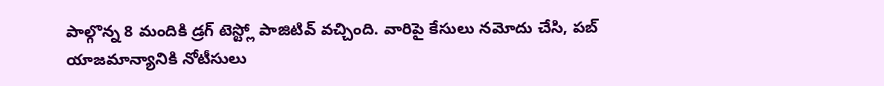పాల్గొన్న 8 మందికి డ్రగ్ టెస్ట్లో పాజిటివ్ వచ్చింది. వారిపై కేసులు నమోదు చేసి, పబ్ యాజమాన్యానికి నోటీసులు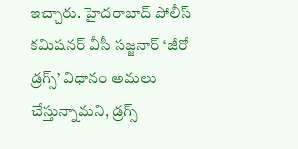ఇచ్చారు. హైదరాబాద్ పోలీస్ కమిషనర్ వీసీ సజ్జనార్ ‘జీరో డ్రగ్స్’ విధానం అమలు చేస్తున్నామని, డ్రగ్స్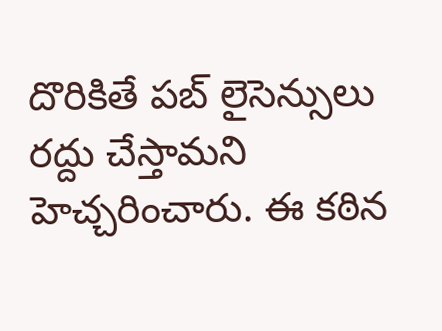దొరికితే పబ్ లైసెన్సులు రద్దు చేస్తామని హెచ్చరించారు. ఈ కఠిన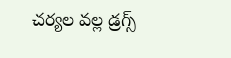చర్యల వల్ల డ్రగ్స్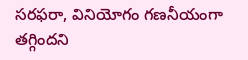సరఫరా, వినియోగం గణనీయంగా తగ్గిందని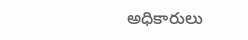అధికారులు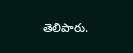తెలిపారు.